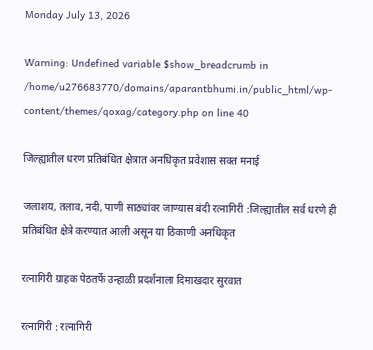Monday July 13, 2026

Warning: Undefined variable $show_breadcrumb in /home/u276683770/domains/aparantbhumi.in/public_html/wp-content/themes/qoxag/category.php on line 40

जिल्ह्यातील धरण प्रतिबंधित क्षेत्रात अनधिकृत प्रवेशास सक्त मनाई

जलाशय, तलाव, नदी, पाणी साठ्यांवर जाण्यास बंदी रत्नागिरी :जिल्ह्यातील सर्व धरणे ही प्रतिबंधित क्षेत्रे करण्यात आली असून या ठिकाणी अनधिकृत

रत्नागिरी ग्राहक पेठतर्फे उन्हाळी प्रदर्शनाला दिमाखदार सुरवात

रत्नागिरी : रत्नागिरी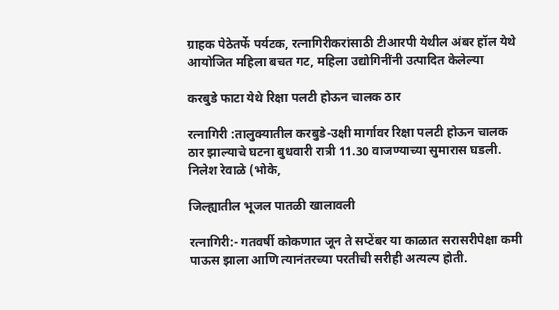ग्राहक पेठेतर्फे पर्यटक, रत्नागिरीकरांसाठी टीआरपी येथील अंबर हॉल येथे आयोजित महिला बचत गट, महिला उद्योगिनींनी उत्पादित केलेल्या

करबुडे फाटा येथे रिक्षा पलटी होऊन चालक ठार

रत्नागिरी :तालुक्यातील करबुडे-उक्षी मार्गावर रिक्षा पलटी होऊन चालक ठार झाल्याचे घटना बुधवारी रात्री 11.30 वाजण्याच्या सुमारास घडली. निलेश रेवाळे (भोके,

जिल्ह्यातील भूजल पातळी खालावली

रत्नागिरी:- गतवर्षी कोकणात जून ते सप्टेंबर या काळात सरासरीपेक्षा कमी पाऊस झाला आणि त्यानंतरच्या परतीची सरीही अत्यल्प होती.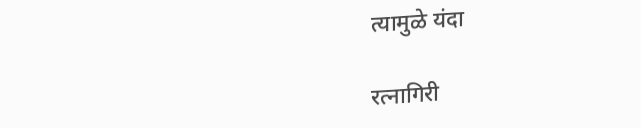त्यामुळे यंदा

रत्नागिरी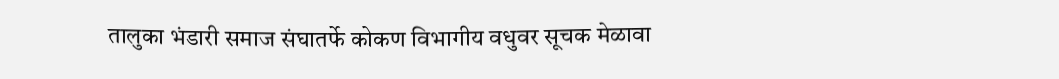तालुका भंडारी समाज संघातर्फे कोकण विभागीय वधुवर सूचक मेळावा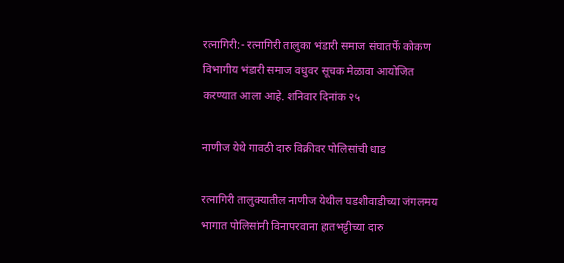रत्नागिरी:- रत्नागिरी तालुका भंडारी समाज संघातर्फे कोकण विभागीय भंडारी समाज वधुवर सूचक मेळावा आयोजित करण्यात आला आहे. शनिवार दिनांक २५

नाणीज येथे गावठी दारु विक्रीवर पोलिसांची धाड

रत्नागिरी तालुक्यातील नाणीज येथील घडशीवाडीच्या जंगलमय भागात पोलिसांनी विनापरवाना हातभट्टीच्या दारु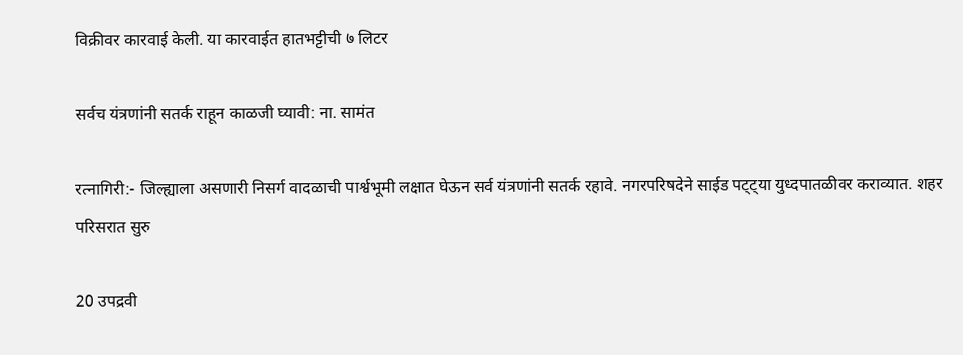विक्रीवर कारवाई केली. या कारवाईत हातभट्टीची ७ लिटर

सर्वच यंत्रणांनी सतर्क राहून काळजी घ्यावी: ना. सामंत

रत्नागिरी:- जिल्ह्याला असणारी निसर्ग वादळाची पार्श्वभूमी लक्षात घेऊन सर्व यंत्रणांनी सतर्क रहावे. नगरपरिषदेने साईड पट्ट्या युध्दपातळीवर कराव्यात. शहर परिसरात सुरु

20 उपद्रवी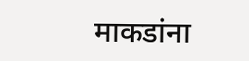माकडांना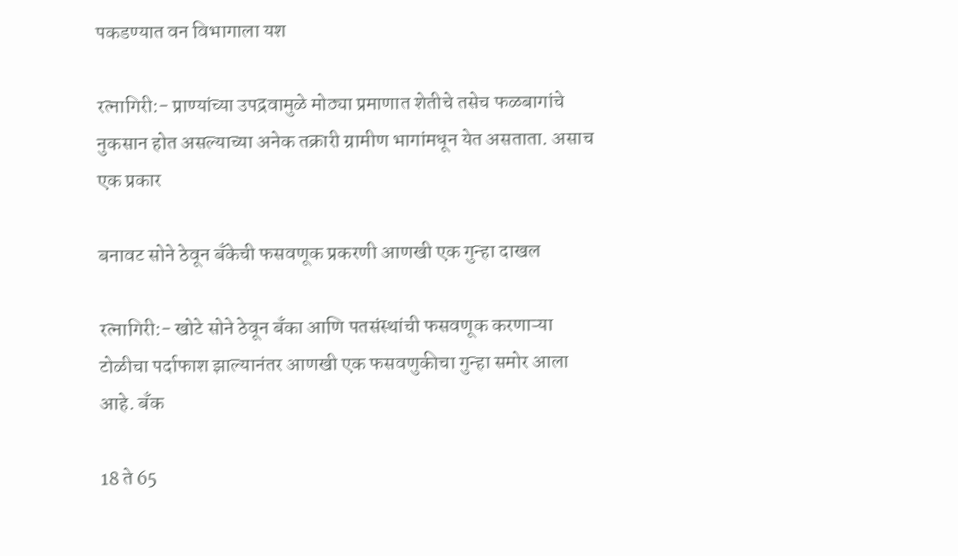पकडण्यात वन विभागाला यश

रत्नागिरी:- प्राण्यांच्या उपद्रवामुळे मोठ्या प्रमाणात शेतीचे तसेच फळबागांचे नुकसान होत असल्याच्या अनेक तक्रारी ग्रामीण भागांमधून येत असताता. असाच एक प्रकार

बनावट सोने ठेवून बँकेची फसवणूक प्रकरणी आणखी एक गुन्हा दाखल

रत्नागिरी:- खोटे सोने ठेवून बँका आणि पतसंस्थांची फसवणूक करणाऱ्या टोळीचा पर्दाफाश झाल्यानंतर आणखी एक फसवणुकीचा गुन्हा समोर आला आहे. बँक

18 ते 65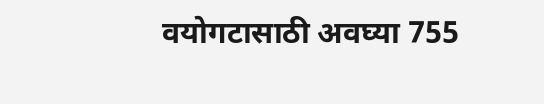वयोगटासाठी अवघ्या 755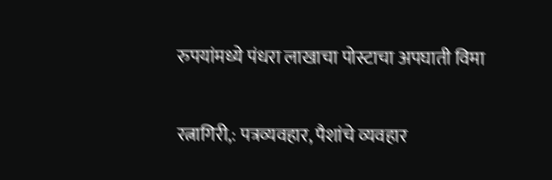रुपयांमध्ये पंधरा लाखाचा पोस्टाचा अपघाती विमा

रत्नागिरी,: पत्रव्यवहार, पैशांचे व्यवहार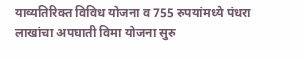याव्यतिरिक्त विविध योजना व 755 रुपयांमध्ये पंधरा लाखांचा अपघाती विमा योजना सुरु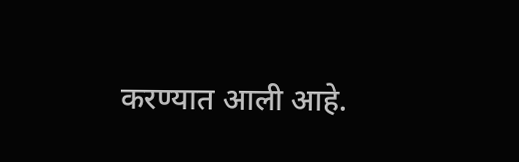करण्यात आली आहे.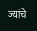ज्यांचे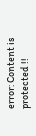error: Content is protected !!